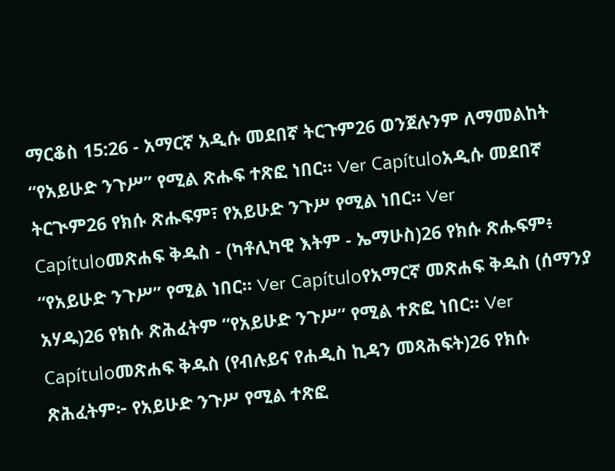ማርቆስ 15:26 - አማርኛ አዲሱ መደበኛ ትርጉም26 ወንጀሉንም ለማመልከት “የአይሁድ ንጉሥ” የሚል ጽሑፍ ተጽፎ ነበር። Ver Capítuloአዲሱ መደበኛ ትርጒም26 የክሱ ጽሑፍም፣ የአይሁድ ንጉሥ የሚል ነበር። Ver Capítuloመጽሐፍ ቅዱስ - (ካቶሊካዊ እትም - ኤማሁስ)26 የክሱ ጽሑፍም፥ “የአይሁድ ንጉሥ” የሚል ነበር። Ver Capítuloየአማርኛ መጽሐፍ ቅዱስ (ሰማንያ አሃዱ)26 የክሱ ጽሕፈትም “የአይሁድ ንጉሥ” የሚል ተጽፎ ነበር። Ver Capítuloመጽሐፍ ቅዱስ (የብሉይና የሐዲስ ኪዳን መጻሕፍት)26 የክሱ ጽሕፈትም፦ የአይሁድ ንጉሥ የሚል ተጽፎ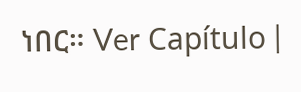ነበር። Ver Capítulo |